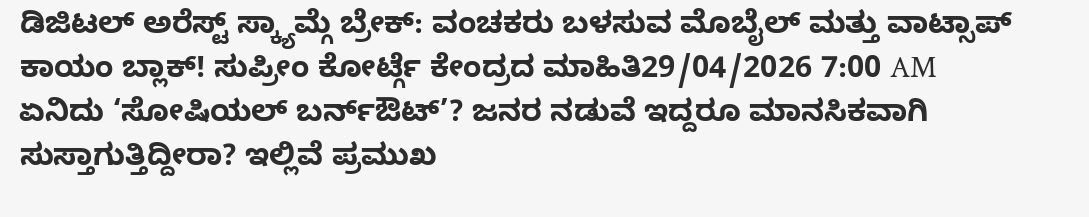ಡಿಜಿಟಲ್ ಅರೆಸ್ಟ್ ಸ್ಕ್ಯಾಮ್ಗೆ ಬ್ರೇಕ್: ವಂಚಕರು ಬಳಸುವ ಮೊಬೈಲ್ ಮತ್ತು ವಾಟ್ಸಾಪ್ ಕಾಯಂ ಬ್ಲಾಕ್! ಸುಪ್ರೀಂ ಕೋರ್ಟ್ಗೆ ಕೇಂದ್ರದ ಮಾಹಿತಿ29/04/2026 7:00 AM
ಏನಿದು ‘ಸೋಷಿಯಲ್ ಬರ್ನ್ಔಟ್’? ಜನರ ನಡುವೆ ಇದ್ದರೂ ಮಾನಸಿಕವಾಗಿ ಸುಸ್ತಾಗುತ್ತಿದ್ದೀರಾ? ಇಲ್ಲಿವೆ ಪ್ರಮುಖ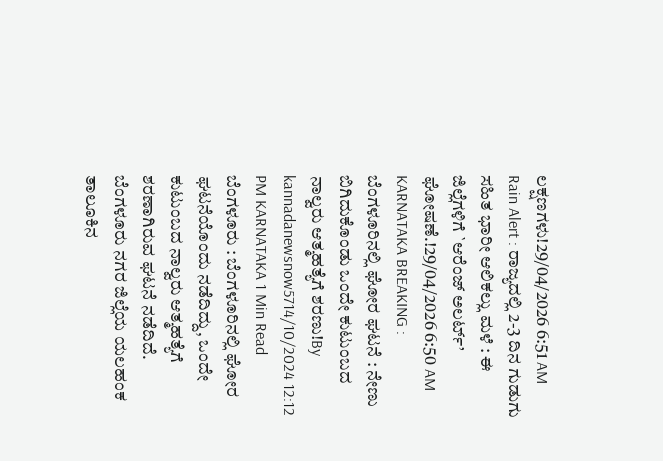ಲಕ್ಷಣಗಳು!29/04/2026 6:51 AM
Rain Alert : ರಾಜ್ಯದಲ್ಲಿ 2-3 ದಿನ ಗುಡುಗು ಸಹಿತ ಭಾರೀ ಆಲಿಕಲ್ಲು ಮಳೆ : ಈ ಜಿಲ್ಲೆಗಳಿಗೆ `ಆರೆಂಜ್ ಅಲರ್ಟ್’ ಘೋಷಣೆ.!29/04/2026 6:50 AM
KARNATAKA BREAKING : ಬೆಂಗಳೂರಿನಲ್ಲಿ ಘೋರ ಘಟನೆ : ನೇಣು ಬಿಗಿದುಕೊಂಡು ಒಂದೇ ಕುಟುಂಬದ ನಾಲ್ವರು ಆತ್ಮಹತ್ಯೆಗೆ ಶರಣು!By kannadanewsnow5714/10/2024 12:12 PM KARNATAKA 1 Min Read ಬೆಂಗಳೂರು : ಬೆಂಗಳೂರಿನಲ್ಲಿ ಘೋರ ಘಟನೆಯೊಂದು ನಡೆದಿದ್ದು, ಒಂದೇ ಕುಟುಂಬದ ನಾಲ್ವರು ಆತ್ಮಹತ್ಯೆಗೆ ಶರಣಾಗಿರುವ ಘಟನೆ ನಡೆದಿದೆ. ಬೆಂಗಳೂರು ನಗರ ಜಿಲ್ಲೆಯ ಯಲಹಂಕ ತಾಲೂಕಿನ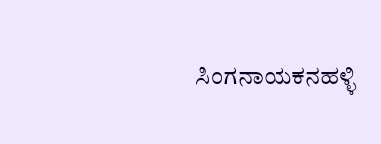ಸಿಂಗನಾಯಕನಹಳ್ಳಿ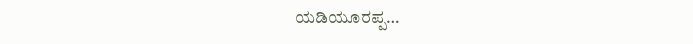ಯಡಿಯೂರಪ್ಪ…